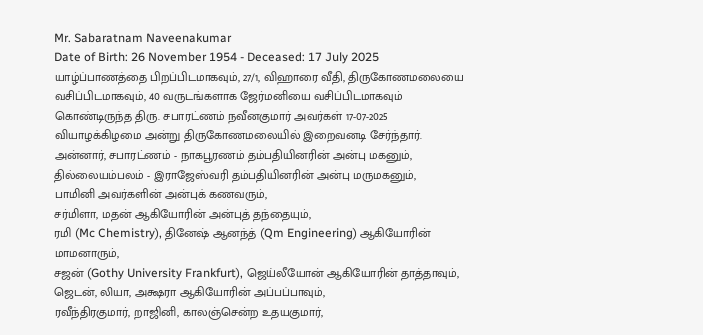Mr. Sabaratnam Naveenakumar
Date of Birth: 26 November 1954 - Deceased: 17 July 2025
யாழ்ப்பாணத்தை பிறப்பிடமாகவும், 27/1, விஹாரை வீதி, திருகோணமலையை வசிப்பிடமாகவும், 40 வருடங்களாக ஜேர்மனியை வசிப்பிடமாகவும் கொண்டிருந்த திரு. சபாரட்ணம் நவீனகுமார் அவர்கள் 17-07-2025 வியாழக்கிழமை அன்று திருகோணமலையில் இறைவனடி சேர்ந்தார்.
அன்னார், சபாரட்ணம் - நாகபூரணம் தம்பதியினரின் அன்பு மகனும்,
தில்லையம்பலம் - இராஜேஸ்வரி தம்பதியினரின் அன்பு மருமகனும்,
பாமினி அவர்களின் அன்புக் கணவரும்,
சர்மிளா, மதன் ஆகியோரின் அன்புத் தந்தையும்,
ரமி (Mc Chemistry), தினேஷ் ஆனந்த் (Qm Engineering) ஆகியோரின் மாமனாரும்,
சஜன் (Gothy University Frankfurt), ஜெய்லீயோன் ஆகியோரின் தாத்தாவும்,
ஜெடன், லியா, அக்ஷரா ஆகியோரின் அப்பப்பாவும்,
ரவீந்திரகுமார், றாஜினி, காலஞ்சென்ற உதயகுமார்,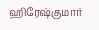ஹிரேஷ்குமார்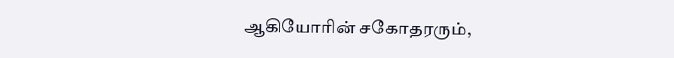ஆகியோரின் சகோதரரும்,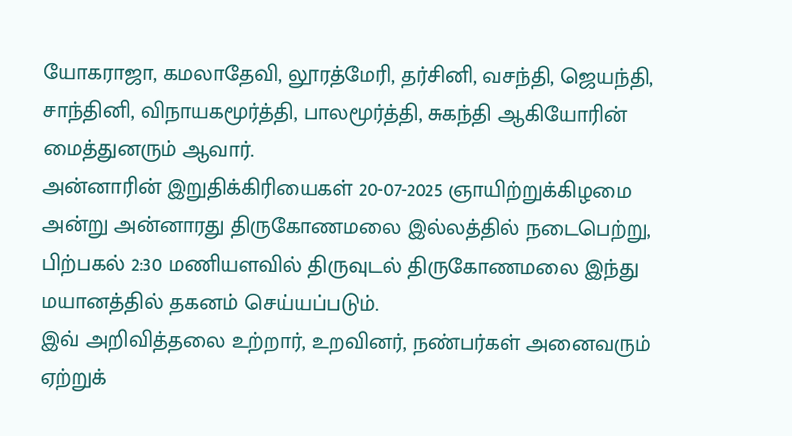யோகராஜா, கமலாதேவி, லூரத்மேரி, தர்சினி, வசந்தி, ஜெயந்தி, சாந்தினி, விநாயகமூர்த்தி, பாலமூர்த்தி, சுகந்தி ஆகியோரின் மைத்துனரும் ஆவார்.
அன்னாரின் இறுதிக்கிரியைகள் 20-07-2025 ஞாயிற்றுக்கிழமை அன்று அன்னாரது திருகோணமலை இல்லத்தில் நடைபெற்று, பிற்பகல் 2:30 மணியளவில் திருவுடல் திருகோணமலை இந்து மயானத்தில் தகனம் செய்யப்படும்.
இவ் அறிவித்தலை உற்றார், உறவினர், நண்பர்கள் அனைவரும் ஏற்றுக்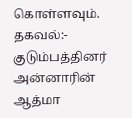கொள்ளவும்.
தகவல்:- குடும்பத்தினர்
அன்னாரின் ஆத்மா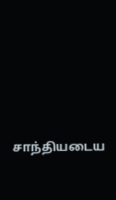சாந்தியடைய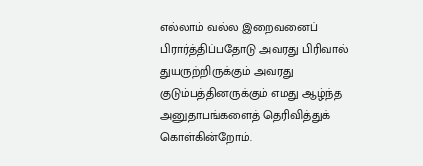எல்லாம் வல்ல இறைவனைப் பிரார்த்திப்பதோடு அவரது பிரிவால் துயருற்றிருக்கும் அவரது குடும்பத்தினருக்கும் எமது ஆழ்ந்த அனுதாபங்களைத் தெரிவித்துக் கொள்கின்றோம்.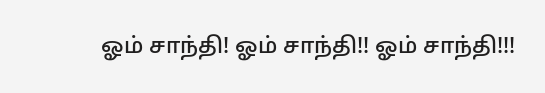ஓம் சாந்தி! ஓம் சாந்தி!! ஓம் சாந்தி!!!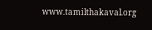www.tamilthakaval.org